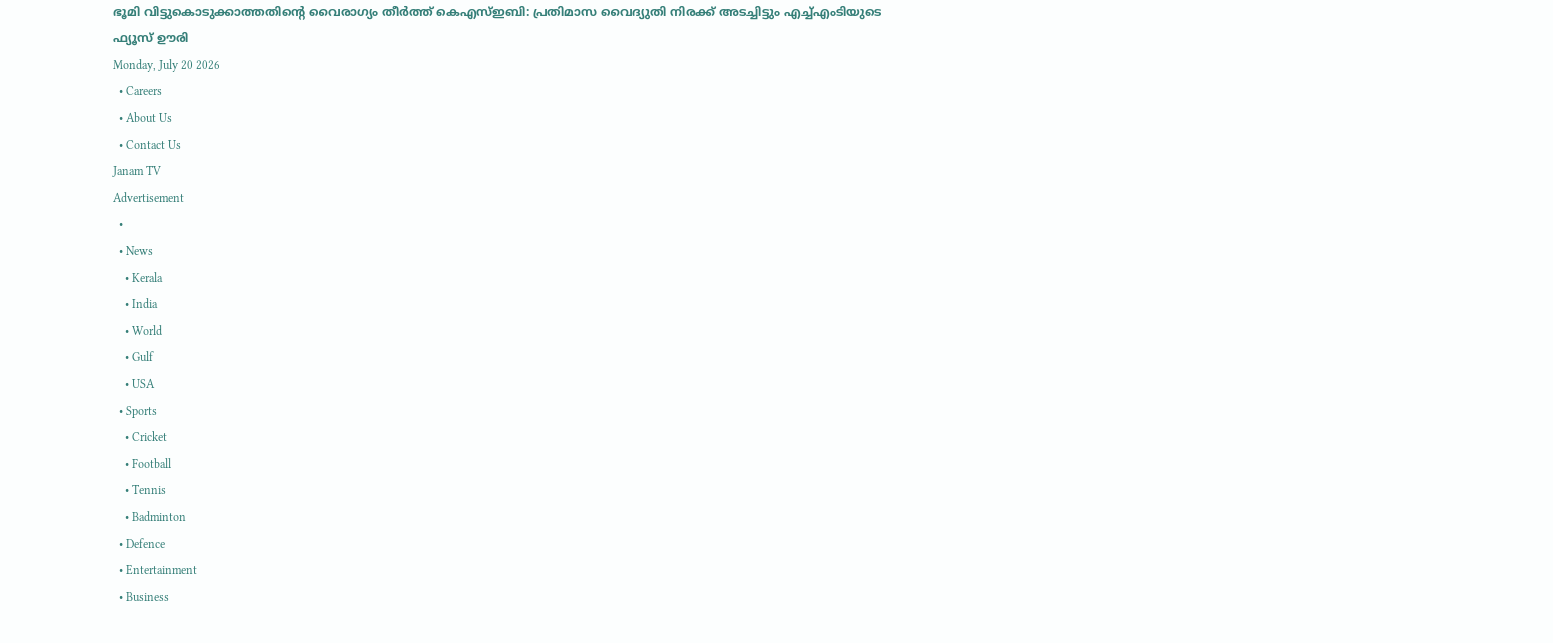ഭൂമി വിട്ടുകൊടുക്കാത്തതിന്റെ വൈരാഗ്യം തീർത്ത് കെഎസ്ഇബി: പ്രതിമാസ വൈദ്യുതി നിരക്ക് അടച്ചിട്ടും എച്ച്എംടിയുടെ ഫ്യൂസ് ഊരി
Monday, July 20 2026
  • Careers
  • About Us
  • Contact Us
Janam TV
Advertisement
  •
  • News
    • Kerala
    • India
    • World
    • Gulf
    • USA
  • Sports
    • Cricket
    • Football
    • Tennis
    • Badminton
  • Defence
  • Entertainment
  • Business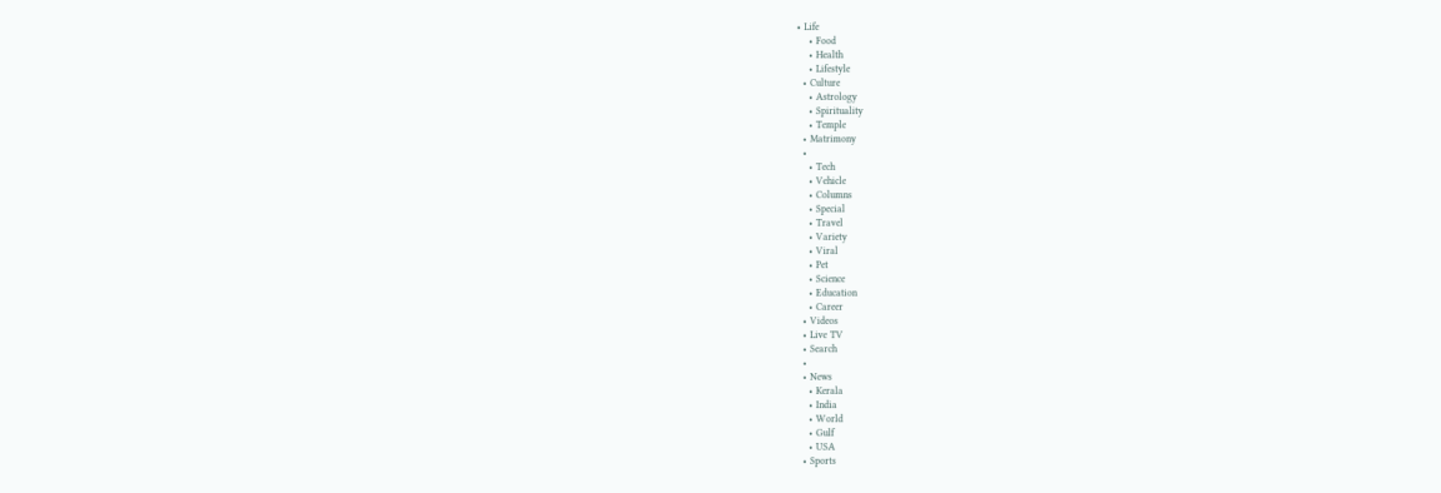• Life
    • Food
    • Health
    • Lifestyle
  • Culture
    • Astrology
    • Spirituality
    • Temple
  • Matrimony
  •
    • Tech
    • Vehicle
    • Columns
    • Special
    • Travel
    • Variety
    • Viral
    • Pet
    • Science
    • Education
    • Career
  • Videos
  • Live TV
  • Search
  •
  • News
    • Kerala
    • India
    • World
    • Gulf
    • USA
  • Sports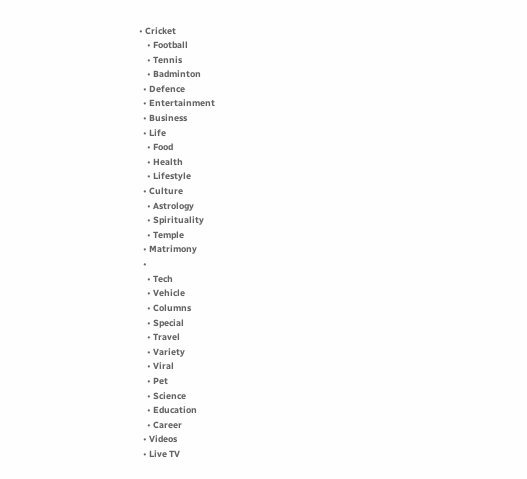• Cricket
    • Football
    • Tennis
    • Badminton
  • Defence
  • Entertainment
  • Business
  • Life
    • Food
    • Health
    • Lifestyle
  • Culture
    • Astrology
    • Spirituality
    • Temple
  • Matrimony
  •
    • Tech
    • Vehicle
    • Columns
    • Special
    • Travel
    • Variety
    • Viral
    • Pet
    • Science
    • Education
    • Career
  • Videos
  • Live TV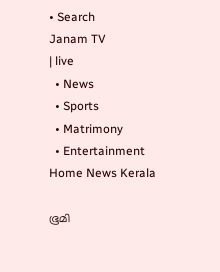• Search
Janam TV
| live
  • News
  • Sports
  • Matrimony
  • Entertainment
Home News Kerala

ഭൂമി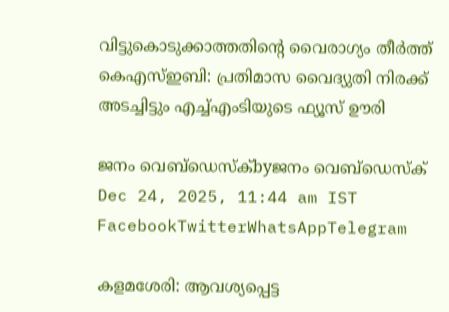വിട്ടുകൊടുക്കാത്തതിന്റെ വൈരാഗ്യം തീർത്ത് കെഎസ്ഇബി: പ്രതിമാസ വൈദ്യുതി നിരക്ക് അടച്ചിട്ടും എച്ച്എംടിയുടെ ഫ്യൂസ് ഊരി

ജനം വെബ്‌ഡെസ്ക്byജനം വെബ്‌ഡെസ്ക്
Dec 24, 2025, 11:44 am IST
FacebookTwitterWhatsAppTelegram

കളമശേരി: ആവശ്യപ്പെട്ട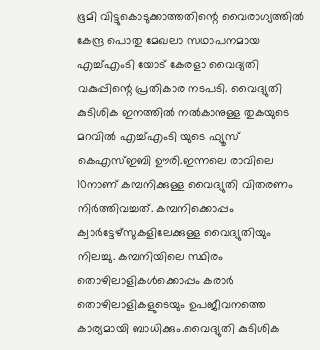ഭൂമി വിട്ടുകൊടുക്കാത്തതിന്റെ വൈരാഗ്യത്തില്‍ കേന്ദ്ര പൊതു മേഖലാ സഥാപനമായ എച്ച്എംടി യോട് കേരളാ വൈദ്യതി വകുപ്പിന്റെ പ്രതികാര നടപടി. വൈദ്യുതി കുടിശിക ഇനത്തില്‍ നല്‍കാനുള്ള തുകയുടെ മറവിൽ എച്ച്എംടി യുടെ ഫ്യൂസ് കെഎസ്ഇബി ഊരി.ഇന്നലെ രാവിലെ 10നാണ് കമ്പനിക്കുള്ള വൈദ്യുതി വിതരണം നിര്‍ത്തിവച്ചത്. കമ്പനിക്കൊപ്പം ക്വാര്‍ട്ടേഴ്‌സുകളിലേക്കുള്ള വൈദ്യുതിയും നിലച്ചു. കമ്പനിയിലെ സ്ഥിരം തൊഴിലാളികള്‍ക്കൊപ്പം കരാര്‍ തൊഴിലാളികളുടെയും ഉപജീവനത്തെ കാര്യമായി ബാധിക്കും.വൈദ്യുതി കുടിശിക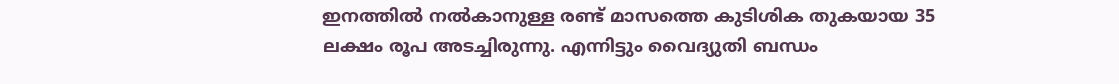ഇനത്തില്‍ നല്‍കാനുള്ള രണ്ട് മാസത്തെ കുടിശിക തുകയായ 35 ലക്ഷം രൂപ അടച്ചിരുന്നു. എന്നിട്ടും വൈദ്യുതി ബന്ധം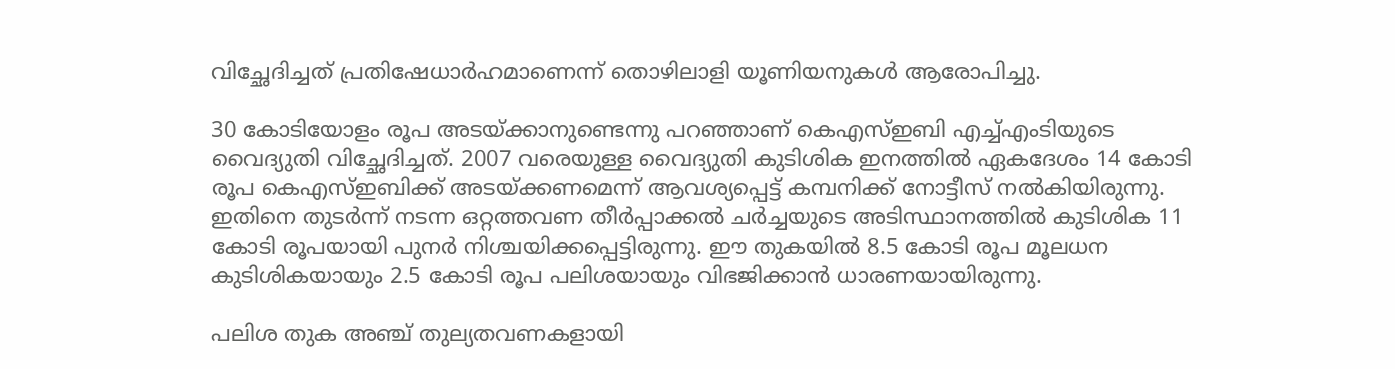വിച്ഛേദിച്ചത് പ്രതിഷേധാര്‍ഹമാണെന്ന് തൊഴിലാളി യൂണിയനുകള്‍ ആരോപിച്ചു.

30 കോടിയോളം രൂപ അടയ്‌ക്കാനുണ്ടെന്നു പറഞ്ഞാണ് കെഎസ്ഇബി എച്ച്എംടിയുടെ വൈദ്യുതി വിച്ഛേദിച്ചത്. 2007 വരെയുള്ള വൈദ്യുതി കുടിശിക ഇനത്തില്‍ ഏകദേശം 14 കോടി രൂപ കെഎസ്ഇബിക്ക് അടയ്‌ക്കണമെന്ന് ആവശ്യപ്പെട്ട് കമ്പനിക്ക് നോട്ടീസ് നല്‍കിയിരുന്നു. ഇതിനെ തുടര്‍ന്ന് നടന്ന ഒറ്റത്തവണ തീര്‍പ്പാക്കല്‍ ചര്‍ച്ചയുടെ അടിസ്ഥാനത്തില്‍ കുടിശിക 11 കോടി രൂപയായി പുനര്‍ നിശ്ചയിക്കപ്പെട്ടിരുന്നു. ഈ തുകയില്‍ 8.5 കോടി രൂപ മൂലധന കുടിശികയായും 2.5 കോടി രൂപ പലിശയായും വിഭജിക്കാന്‍ ധാരണയായിരുന്നു.

പലിശ തുക അഞ്ച് തുല്യതവണകളായി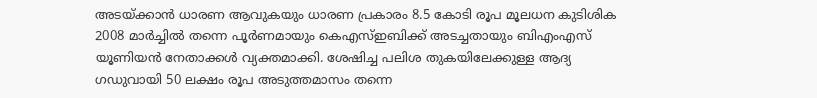അടയ്‌ക്കാന്‍ ധാരണ ആവുകയും ധാരണ പ്രകാരം 8.5 കോടി രൂപ മൂലധന കുടിശിക 2008 മാര്‍ച്ചില്‍ തന്നെ പൂര്‍ണമായും കെഎസ്ഇബിക്ക് അടച്ചതായും ബിഎംഎസ് യൂണിയന്‍ നേതാക്കള്‍ വ്യക്തമാക്കി. ശേഷിച്ച പലിശ തുകയിലേക്കുള്ള ആദ്യ ഗഡുവായി 50 ലക്ഷം രൂപ അടുത്തമാസം തന്നെ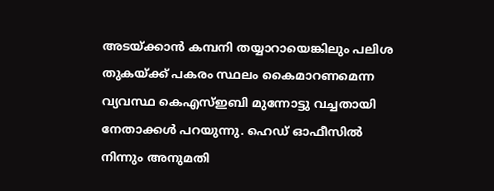അടയ്‌ക്കാന്‍ കമ്പനി തയ്യാറായെങ്കിലും പലിശ തുകയ്‌ക്ക് പകരം സ്ഥലം കൈമാറണമെന്ന വ്യവസ്ഥ കെഎസ്ഇബി മുന്നോട്ടു വച്ചതായി നേതാക്കള്‍ പറയുന്നു. ഹെഡ് ഓഫീസില്‍ നിന്നും അനുമതി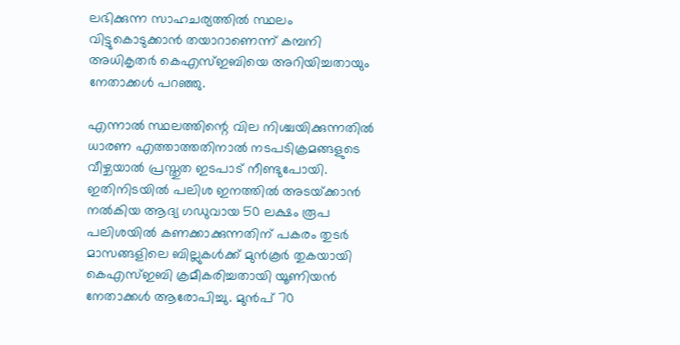ലഭിക്കുന്ന സാഹചര്യത്തില്‍ സ്ഥലം വിട്ടുകൊടുക്കാന്‍ തയാറാണെന്ന് കമ്പനി അധികൃതര്‍ കെഎസ്ഇബിയെ അറിയിച്ചതായും നേതാക്കള്‍ പറഞ്ഞു.

എന്നാല്‍ സ്ഥലത്തിന്റെ വില നിശ്ചയിക്കുന്നതില്‍ ധാരണ എത്താത്തതിനാല്‍ നടപടിക്രമങ്ങളുടെ വീഴ്ചയാല്‍ പ്രസ്തുത ഇടപാട് നീണ്ടുപോയി. ഇതിനിടയില്‍ പലിശ ഇനത്തില്‍ അടയ്‌ക്കാന്‍ നല്‍കിയ ആദ്യ ഗഡുവായ 50 ലക്ഷം രൂപ പലിശയില്‍ കണക്കാക്കുന്നതിന് പകരം തുടര്‍ മാസങ്ങളിലെ ബില്ലുകള്‍ക്ക് മുന്‍കൂര്‍ തുകയായി കെഎസ്ഇബി ക്രമീകരിച്ചതായി യൂണിയന്‍ നേതാക്കള്‍ ആരോപിച്ചു. മുന്‍പ് 70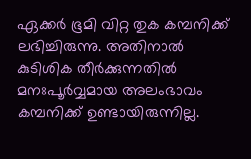ഏക്കര്‍ ഭൂമി വിറ്റ തുക കമ്പനിക്ക് ലഭിച്ചിരുന്നു. അതിനാല്‍ കുടിശിക തീര്‍ക്കുന്നതില്‍ മനഃപൂര്‍വ്വമായ അലംഭാവം കമ്പനിക്ക് ഉണ്ടായിരുന്നില്ല.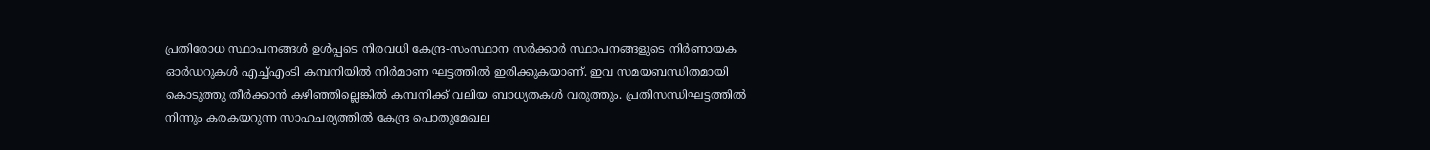പ്രതിരോധ സ്ഥാപനങ്ങള്‍ ഉള്‍പ്പടെ നിരവധി കേന്ദ്ര-സംസ്ഥാന സര്‍ക്കാര്‍ സ്ഥാപനങ്ങളുടെ നിര്‍ണായക ഓര്‍ഡറുകള്‍ എച്ച്എംടി കമ്പനിയില്‍ നിര്‍മാണ ഘട്ടത്തില്‍ ഇരിക്കുകയാണ്. ഇവ സമയബന്ധിതമായി കൊടുത്തു തീര്‍ക്കാന്‍ കഴിഞ്ഞില്ലെങ്കില്‍ കമ്പനിക്ക് വലിയ ബാധ്യതകള്‍ വരുത്തും. പ്രതിസന്ധിഘട്ടത്തില്‍ നിന്നും കരകയറുന്ന സാഹചര്യത്തില്‍ കേന്ദ്ര പൊതുമേഖല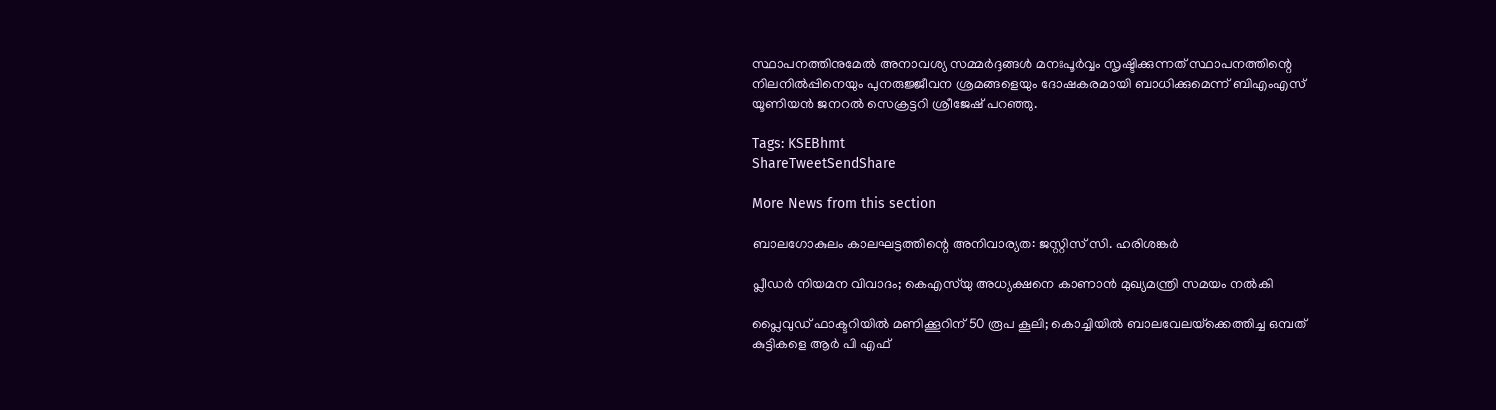സ്ഥാപനത്തിനുമേല്‍ അനാവശ്യ സമ്മര്‍ദ്ദങ്ങള്‍ മനഃപൂര്‍വ്വം സൃഷ്ടിക്കുന്നത് സ്ഥാപനത്തിന്റെ നിലനില്‍പ്പിനെയും പുനരുജ്ജീവന ശ്രമങ്ങളെയും ദോഷകരമായി ബാധിക്കുമെന്ന് ബിഎംഎസ് യൂണിയന്‍ ജനറല്‍ സെക്രട്ടറി ശ്രീജേഷ് പറഞ്ഞു.

Tags: KSEBhmt
ShareTweetSendShare

More News from this section

ബാലഗോകുലം കാലഘട്ടത്തിന്റെ അനിവാര്യത: ജസ്റ്റിസ് സി. ഹരിശങ്കര്‍

പ്ലീഡർ നിയമന വിവാദം; കെഎസ്‌യു അധ്യക്ഷനെ കാണാൻ മുഖ്യമന്ത്രി സമയം നൽകി

പ്ലൈവുഡ് ഫാക്ടറിയിൽ മണിക്കൂറിന് 50 രൂപ കൂലി; കൊച്ചിയിൽ ബാലവേലയ്‌ക്കെത്തിച്ച ഒമ്പത് കുട്ടികളെ ആർ പി എഫ്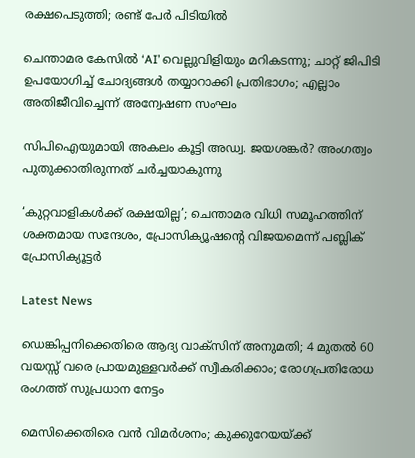രക്ഷപെടുത്തി; രണ്ട് പേർ പിടിയിൽ

ചെന്താമര കേസിൽ ‘AI’ വെല്ലുവിളിയും മറികടന്നു; ചാറ്റ് ജിപിടി ഉപയോഗിച്ച് ചോദ്യങ്ങൾ തയ്യാറാക്കി പ്രതിഭാഗം; എല്ലാം അതിജീവിച്ചെന്ന് അന്വേഷണ സംഘം

സിപിഐയുമായി അകലം കൂട്ടി അഡ്വ. ജയശങ്കർ? അംഗത്വം പുതുക്കാതിരുന്നത് ചർച്ചയാകുന്നു

‘കുറ്റവാളികൾക്ക് രക്ഷയില്ല’; ചെന്താമര വിധി സമൂഹത്തിന് ശക്തമായ സന്ദേശം, പ്രോസിക്യൂഷന്റെ വിജയമെന്ന് പബ്ലിക് പ്രോസിക്യൂട്ടർ

Latest News

ഡെങ്കിപ്പനിക്കെതിരെ ആദ്യ വാക്സിന് അനുമതി; 4 മുതൽ 60 വയസ്സ് വരെ പ്രായമുള്ളവർക്ക് സ്വീകരിക്കാം; രോഗപ്രതിരോധ രംഗത്ത് സുപ്രധാന നേട്ടം

മെസിക്കെതിരെ വന്‍ വിമര്‍ശനം; കുക്കുറേയയ്‌ക്ക്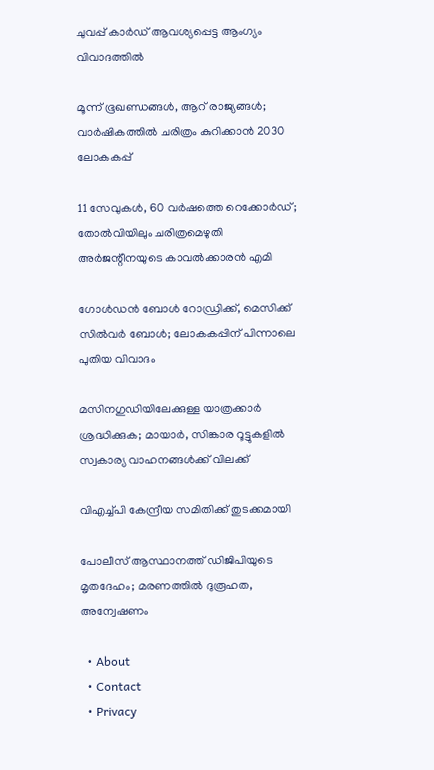ചുവപ്പ് കാര്‍ഡ് ആവശ്യപ്പെട്ട ആംഗ്യം വിവാദത്തില്‍

മൂന്ന് ഭൂഖണ്ഡങ്ങള്‍, ആറ് രാജ്യങ്ങള്‍; വാര്‍ഷികത്തില്‍ ചരിത്രം കുറിക്കാന്‍ 2030 ലോകകപ്പ്

11 സേവുകള്‍, 60 വര്‍ഷത്തെ റെക്കോര്‍ഡ്; തോല്‍വിയിലും ചരിത്രമെഴുതി അര്‍ജന്റീനയുടെ കാവല്‍ക്കാരന്‍ എമി

ഗോള്‍ഡന്‍ ബോള്‍ റോഡ്രിക്ക്, മെസിക്ക് സില്‍വര്‍ ബോള്‍; ലോകകപ്പിന് പിന്നാലെ പുതിയ വിവാദം

മസിനഗുഡിയിലേക്കുള്ള യാത്രക്കാർ ശ്രദ്ധിക്കുക; മായാർ, സിങ്കാര റൂട്ടുകളിൽ സ്വകാര്യ വാഹനങ്ങൾക്ക് വിലക്ക്

വിഎച്ച്പി കേന്ദ്രീയ സമിതിക്ക് തുടക്കമായി

പോലീസ് ആസ്ഥാനത്ത് ഡിജിപിയുടെ മൃതദേഹം; മരണത്തിൽ ദുരൂഹത, അന്വേഷണം

  • About
  • Contact
  • Privacy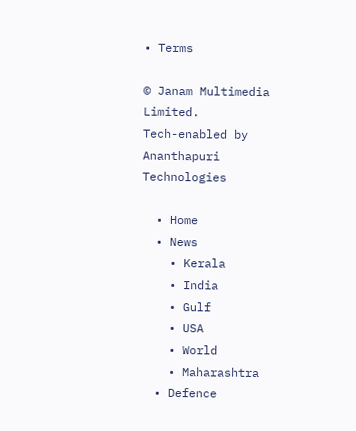• Terms

© Janam Multimedia Limited.
Tech-enabled by Ananthapuri Technologies

  • Home
  • News
    • Kerala
    • India
    • Gulf
    • USA
    • World
    • Maharashtra
  • Defence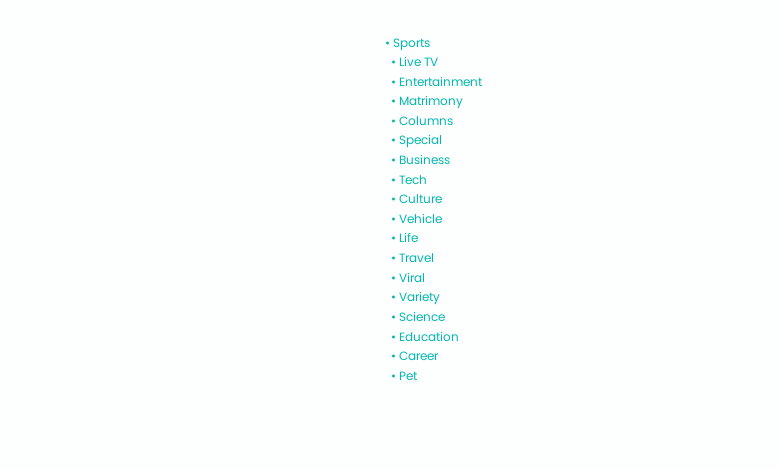• Sports
  • Live TV
  • Entertainment
  • Matrimony
  • Columns
  • Special
  • Business
  • Tech
  • Culture
  • Vehicle
  • Life
  • Travel
  • Viral
  • Variety
  • Science
  • Education
  • Career
  • Pet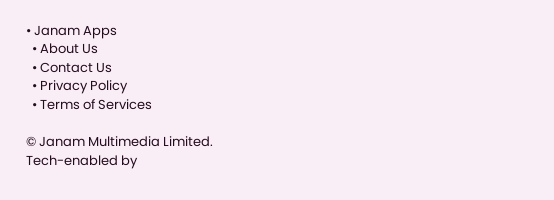• Janam Apps
  • About Us
  • Contact Us
  • Privacy Policy
  • Terms of Services

© Janam Multimedia Limited.
Tech-enabled by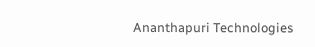Ananthapuri Technologies